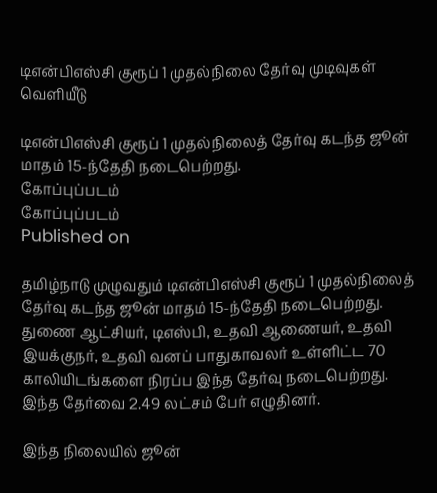டிஎன்பிஎஸ்சி குரூப் 1 முதல்நிலை தேர்வு முடிவுகள் வெளியீடு

டிஎன்பிஎஸ்சி குரூப் 1 முதல்நிலைத் தேர்வு கடந்த ஜூன் மாதம் 15-ந்தேதி நடைபெற்றது.
கோப்புப்படம்
கோப்புப்படம்
Published on

தமிழ்நாடு முழுவதும் டிஎன்பிஎஸ்சி குரூப் 1 முதல்நிலைத் தேர்வு கடந்த ஜூன் மாதம் 15-ந்தேதி நடைபெற்றது. துணை ஆட்சியர், டிஎஸ்பி, உதவி ஆணையர், உதவி இயக்குநர், உதவி வனப் பாதுகாவலர் உள்ளிட்ட 70 காலியிடங்களை நிரப்ப இந்த தேர்வு நடைபெற்றது. இந்த தேர்வை 2.49 லட்சம் பேர் எழுதினர்.

இந்த நிலையில் ஜூன்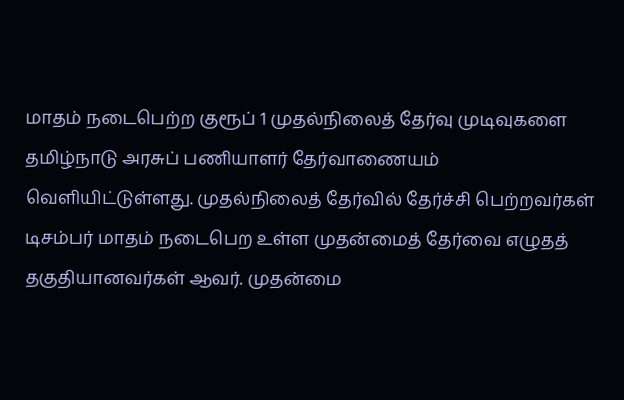மாதம் நடைபெற்ற குரூப் 1 முதல்நிலைத் தேர்வு முடிவுகளை தமிழ்நாடு அரசுப் பணியாளர் தேர்வாணையம் வெளியிட்டுள்ளது. முதல்நிலைத் தேர்வில் தேர்ச்சி பெற்றவர்கள் டிசம்பர் மாதம் நடைபெற உள்ள முதன்மைத் தேர்வை எழுதத் தகுதியானவர்கள் ஆவர். முதன்மை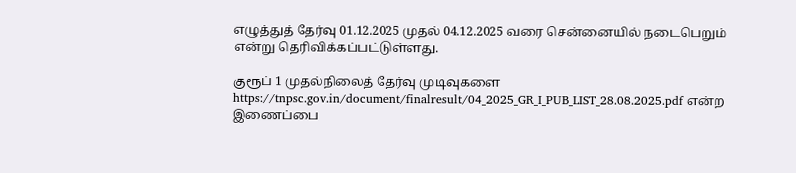எழுத்துத் தேர்வு 01.12.2025 முதல் 04.12.2025 வரை சென்னையில் நடைபெறும் என்று தெரிவிக்கப்பட்டுள்ளது.

குரூப் 1 முதல்நிலைத் தேர்வு முடிவுகளை https://tnpsc.gov.in/document/finalresult/04_2025_GR_I_PUB_LIST_28.08.2025.pdf என்ற இணைப்பை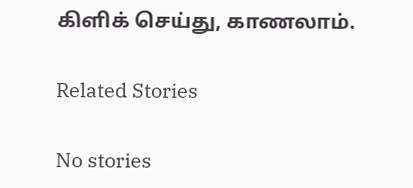கிளிக் செய்து, காணலாம்.

Related Stories

No stories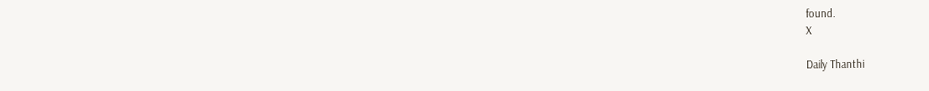found.
X

Daily Thanthi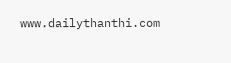www.dailythanthi.com